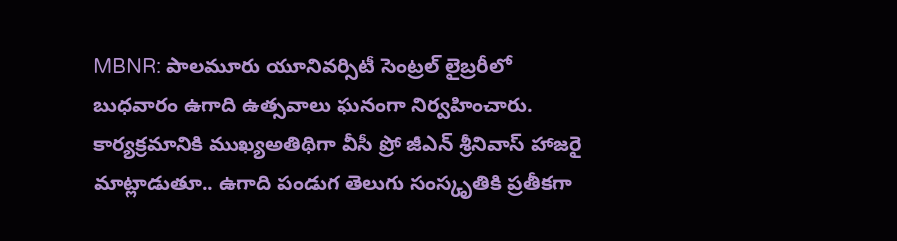MBNR: పాలమూరు యూనివర్సిటీ సెంట్రల్ లైబ్రరీలో బుధవారం ఉగాది ఉత్సవాలు ఘనంగా నిర్వహించారు. కార్యక్రమానికి ముఖ్యఅతిథిగా వీసీ ప్రో జీఎన్ శ్రీనివాస్ హాజరై మాట్లాడుతూ.. ఉగాది పండుగ తెలుగు సంస్కృతికి ప్రతీకగా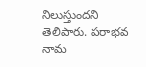నిలుస్తుందని తెలిపారు. పరాభవ నామ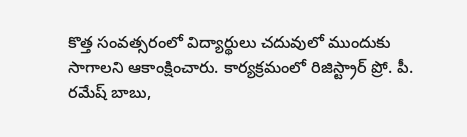కొత్త సంవత్సరంలో విద్యార్థులు చదువులో ముందుకు సాగాలని ఆకాంక్షించారు. కార్యక్రమంలో రిజిస్ట్రార్ ప్రో. పీ. రమేష్ బాబు,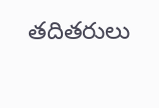తదితరులు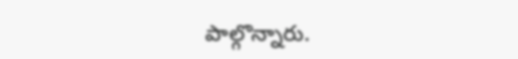పాల్గొన్నారు.